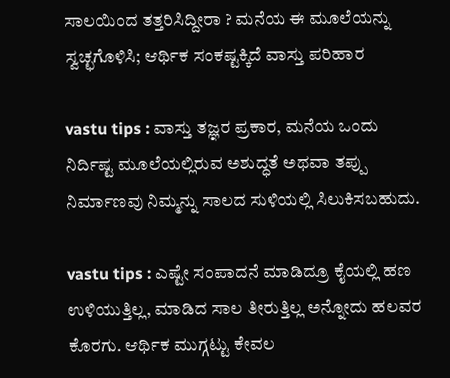ಸಾಲಯಿಂದ ತತ್ತರಿಸಿದ್ದೀರಾ ? ಮನೆಯ ಈ ಮೂಲೆಯನ್ನು ಸ್ವಚ್ಛಗೊಳಿಸಿ; ಆರ್ಥಿಕ ಸಂಕಷ್ಟಕ್ಕಿದೆ ವಾಸ್ತು ಪರಿಹಾರ

vastu tips : ವಾಸ್ತು ತಜ್ಞರ ಪ್ರಕಾರ, ಮನೆಯ ಒಂದು ನಿರ್ದಿಷ್ಟ ಮೂಲೆಯಲ್ಲಿರುವ ಅಶುದ್ಧತೆ ಅಥವಾ ತಪ್ಪು ನಿರ್ಮಾಣವು ನಿಮ್ಮನ್ನು ಸಾಲದ ಸುಳಿಯಲ್ಲಿ ಸಿಲುಕಿಸಬಹುದು.

vastu tips : ಎಷ್ಟೇ ಸಂಪಾದನೆ ಮಾಡಿದ್ರೂ ಕೈಯಲ್ಲಿ ಹಣ ಉಳಿಯುತ್ತಿಲ್ಲ, ಮಾಡಿದ ಸಾಲ ತೀರುತ್ತಿಲ್ಲ ಅನ್ನೋದು ಹಲವರ ಕೊರಗು. ಆರ್ಥಿಕ ಮುಗ್ಗಟ್ಟು ಕೇವಲ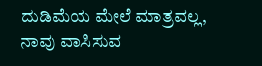ದುಡಿಮೆಯ ಮೇಲೆ ಮಾತ್ರವಲ್ಲ, ನಾವು ವಾಸಿಸುವ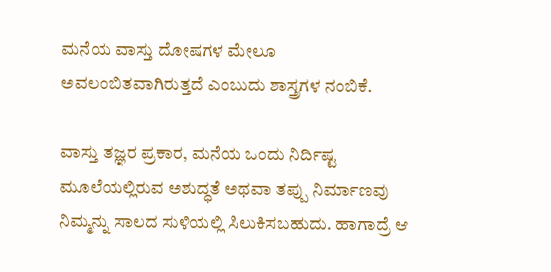ಮನೆಯ ವಾಸ್ತು ದೋಷಗಳ ಮೇಲೂ ಅವಲಂಬಿತವಾಗಿರುತ್ತದೆ ಎಂಬುದು ಶಾಸ್ತ್ರಗಳ ನಂಬಿಕೆ.

ವಾಸ್ತು ತಜ್ಞರ ಪ್ರಕಾರ, ಮನೆಯ ಒಂದು ನಿರ್ದಿಷ್ಟ ಮೂಲೆಯಲ್ಲಿರುವ ಅಶುದ್ಧತೆ ಅಥವಾ ತಪ್ಪು ನಿರ್ಮಾಣವು ನಿಮ್ಮನ್ನು ಸಾಲದ ಸುಳಿಯಲ್ಲಿ ಸಿಲುಕಿಸಬಹುದು. ಹಾಗಾದ್ರೆ ಆ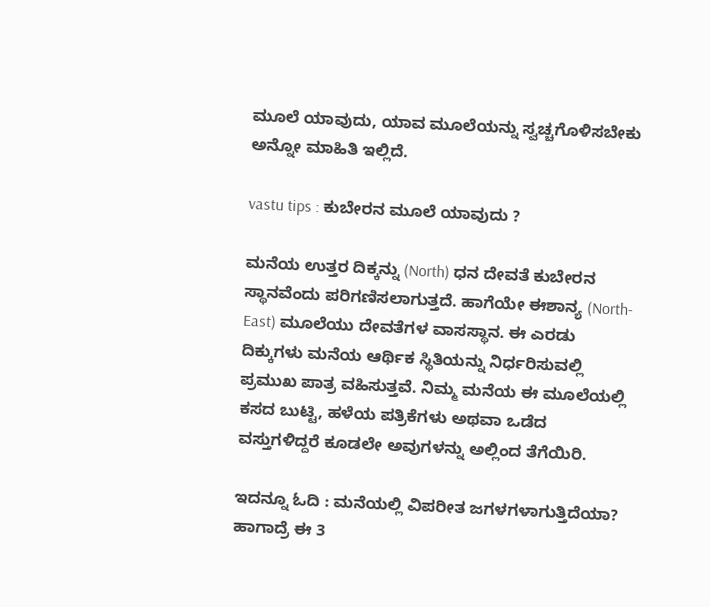ಮೂಲೆ ಯಾವುದು, ಯಾವ ಮೂಲೆಯನ್ನು ಸ್ವಚ್ಚಗೊಳಿಸಬೇಕು ಅನ್ನೋ ಮಾಹಿತಿ ಇಲ್ಲಿದೆ.

vastu tips : ಕುಬೇರನ ಮೂಲೆ ಯಾವುದು ?

ಮನೆಯ ಉತ್ತರ ದಿಕ್ಕನ್ನು (North) ಧನ ದೇವತೆ ಕುಬೇರನ ಸ್ಥಾನವೆಂದು ಪರಿಗಣಿಸಲಾಗುತ್ತದೆ. ಹಾಗೆಯೇ ಈಶಾನ್ಯ (North-East) ಮೂಲೆಯು ದೇವತೆಗಳ ವಾಸಸ್ಥಾನ. ಈ ಎರಡು ದಿಕ್ಕುಗಳು ಮನೆಯ ಆರ್ಥಿಕ ಸ್ಥಿತಿಯನ್ನು ನಿರ್ಧರಿಸುವಲ್ಲಿ ಪ್ರಮುಖ ಪಾತ್ರ ವಹಿಸುತ್ತವೆ. ನಿಮ್ಮ ಮನೆಯ ಈ ಮೂಲೆಯಲ್ಲಿ ಕಸದ ಬುಟ್ಟಿ, ಹಳೆಯ ಪತ್ರಿಕೆಗಳು ಅಥವಾ ಒಡೆದ ವಸ್ತುಗಳಿದ್ದರೆ ಕೂಡಲೇ ಅವುಗಳನ್ನು ಅಲ್ಲಿಂದ ತೆಗೆಯಿರಿ.

ಇದನ್ನೂ ಓದಿ : ಮನೆಯಲ್ಲಿ ವಿಪರೀತ ಜಗಳಗಳಾಗುತ್ತಿದೆಯಾ? ಹಾಗಾದ್ರೆ ಈ 3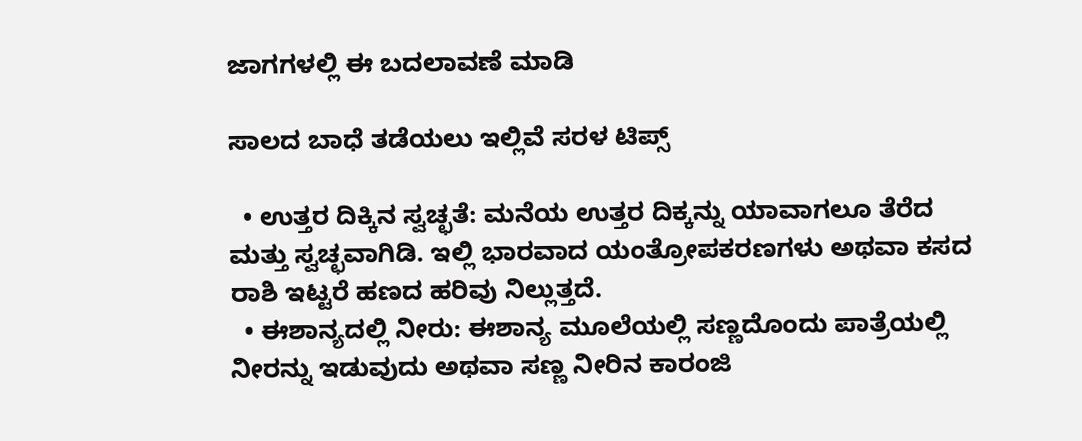ಜಾಗಗಳಲ್ಲಿ ಈ ಬದಲಾವಣೆ ಮಾಡಿ

ಸಾಲದ ಬಾಧೆ ತಡೆಯಲು ಇಲ್ಲಿವೆ ಸರಳ ಟಿಪ್ಸ್‌

  • ಉತ್ತರ ದಿಕ್ಕಿನ ಸ್ವಚ್ಛತೆ: ಮನೆಯ ಉತ್ತರ ದಿಕ್ಕನ್ನು ಯಾವಾಗಲೂ ತೆರೆದ ಮತ್ತು ಸ್ವಚ್ಛವಾಗಿಡಿ. ಇಲ್ಲಿ ಭಾರವಾದ ಯಂತ್ರೋಪಕರಣಗಳು ಅಥವಾ ಕಸದ ರಾಶಿ ಇಟ್ಟರೆ ಹಣದ ಹರಿವು ನಿಲ್ಲುತ್ತದೆ.
  • ಈಶಾನ್ಯದಲ್ಲಿ ನೀರು: ಈಶಾನ್ಯ ಮೂಲೆಯಲ್ಲಿ ಸಣ್ಣದೊಂದು ಪಾತ್ರೆಯಲ್ಲಿ ನೀರನ್ನು ಇಡುವುದು ಅಥವಾ ಸಣ್ಣ ನೀರಿನ ಕಾರಂಜಿ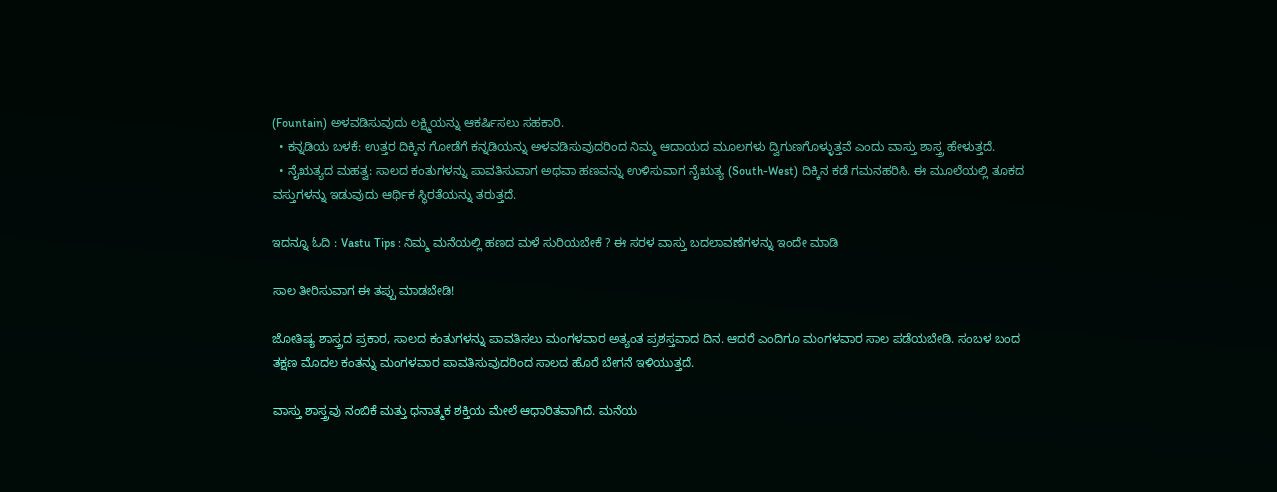(Fountain) ಅಳವಡಿಸುವುದು ಲಕ್ಷ್ಮಿಯನ್ನು ಆಕರ್ಷಿಸಲು ಸಹಕಾರಿ.
  • ಕನ್ನಡಿಯ ಬಳಕೆ: ಉತ್ತರ ದಿಕ್ಕಿನ ಗೋಡೆಗೆ ಕನ್ನಡಿಯನ್ನು ಅಳವಡಿಸುವುದರಿಂದ ನಿಮ್ಮ ಆದಾಯದ ಮೂಲಗಳು ದ್ವಿಗುಣಗೊಳ್ಳುತ್ತವೆ ಎಂದು ವಾಸ್ತು ಶಾಸ್ತ್ರ ಹೇಳುತ್ತದೆ.
  • ನೈಋತ್ಯದ ಮಹತ್ವ: ಸಾಲದ ಕಂತುಗಳನ್ನು ಪಾವತಿಸುವಾಗ ಅಥವಾ ಹಣವನ್ನು ಉಳಿಸುವಾಗ ನೈಋತ್ಯ (South-West) ದಿಕ್ಕಿನ ಕಡೆ ಗಮನಹರಿಸಿ. ಈ ಮೂಲೆಯಲ್ಲಿ ತೂಕದ ವಸ್ತುಗಳನ್ನು ಇಡುವುದು ಆರ್ಥಿಕ ಸ್ಥಿರತೆಯನ್ನು ತರುತ್ತದೆ.

ಇದನ್ನೂ ಓದಿ : Vastu Tips : ನಿಮ್ಮ ಮನೆಯಲ್ಲಿ ಹಣದ ಮಳೆ ಸುರಿಯಬೇಕೆ ? ಈ ಸರಳ ವಾಸ್ತು ಬದಲಾವಣೆಗಳನ್ನು ಇಂದೇ ಮಾಡಿ

ಸಾಲ ತೀರಿಸುವಾಗ ಈ ತಪ್ಪು ಮಾಡಬೇಡಿ!

ಜೋತಿಷ್ಯ ಶಾಸ್ತ್ರದ ಪ್ರಕಾರ, ಸಾಲದ ಕಂತುಗಳನ್ನು ಪಾವತಿಸಲು ಮಂಗಳವಾರ ಅತ್ಯಂತ ಪ್ರಶಸ್ತವಾದ ದಿನ. ಆದರೆ ಎಂದಿಗೂ ಮಂಗಳವಾರ ಸಾಲ ಪಡೆಯಬೇಡಿ. ಸಂಬಳ ಬಂದ ತಕ್ಷಣ ಮೊದಲ ಕಂತನ್ನು ಮಂಗಳವಾರ ಪಾವತಿಸುವುದರಿಂದ ಸಾಲದ ಹೊರೆ ಬೇಗನೆ ಇಳಿಯುತ್ತದೆ.

ವಾಸ್ತು ಶಾಸ್ತ್ರವು ನಂಬಿಕೆ ಮತ್ತು ಧನಾತ್ಮಕ ಶಕ್ತಿಯ ಮೇಲೆ ಆಧಾರಿತವಾಗಿದೆ. ಮನೆಯ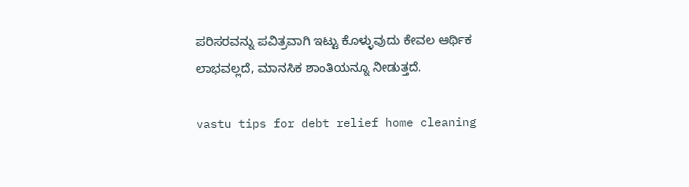ಪರಿಸರವನ್ನು ಪವಿತ್ರವಾಗಿ ಇಟ್ಟು ಕೊಳ್ಳುವುದು ಕೇವಲ ಆರ್ಥಿಕ ಲಾಭವಲ್ಲದೆ, ಮಾನಸಿಕ ಶಾಂತಿಯನ್ನೂ ನೀಡುತ್ತದೆ.

vastu tips for debt relief home cleaning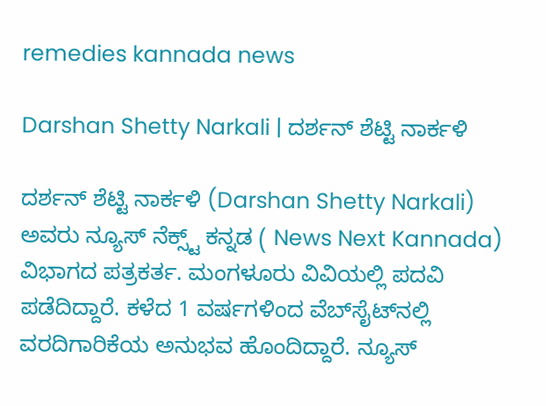remedies kannada news

Darshan Shetty Narkali | ದರ್ಶನ್‌ ಶೆಟ್ಟಿ ನಾರ್ಕಳಿ

ದರ್ಶನ್‌ ಶೆಟ್ಟಿ ನಾರ್ಕಳಿ (Darshan Shetty Narkali) ಅವರು ನ್ಯೂಸ್‌ ನೆಕ್ಸ್ಟ್ ಕನ್ನಡ ( News Next Kannada) ವಿಭಾಗದ ಪತ್ರಕರ್ತ. ಮಂಗಳೂರು ವಿವಿಯಲ್ಲಿ ಪದವಿ ಪಡೆದಿದ್ದಾರೆ. ಕಳೆದ 1 ವರ್ಷಗಳಿಂದ ವೆಬ್‌ಸೈಟ್‌ನಲ್ಲಿ ವರದಿಗಾರಿಕೆಯ ಅನುಭವ ಹೊಂದಿದ್ದಾರೆ. ನ್ಯೂಸ್‌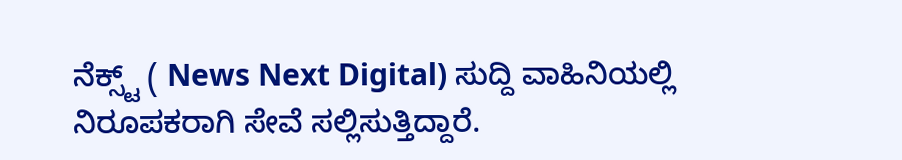ನೆಕ್ಸ್ಟ್‌ ( News Next Digital) ಸುದ್ದಿ ವಾಹಿನಿಯಲ್ಲಿ ನಿರೂಪಕರಾಗಿ ಸೇವೆ ಸಲ್ಲಿಸುತ್ತಿದ್ದಾರೆ.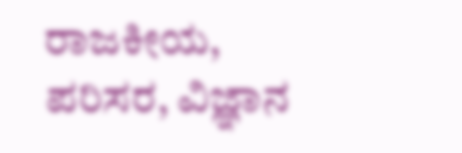ರಾಜಕೀಯ, ಪರಿಸರ, ವಿಜ್ಞಾನ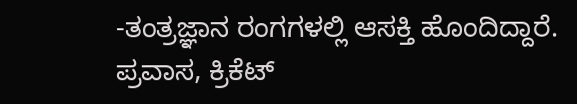-ತಂತ್ರಜ್ಞಾನ ರಂಗಗಳಲ್ಲಿ ಆಸಕ್ತಿ ಹೊಂದಿದ್ದಾರೆ. ಪ್ರವಾಸ, ಕ್ರಿಕೆಟ್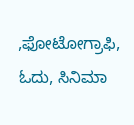,ಫೋಟೋಗ್ರಾಫಿ, ಓದು, ಸಿನಿಮಾ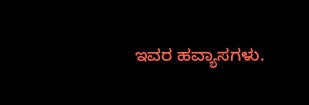ಇವರ ಹವ್ಯಾಸಗಳು.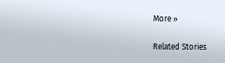More »

Related Stories